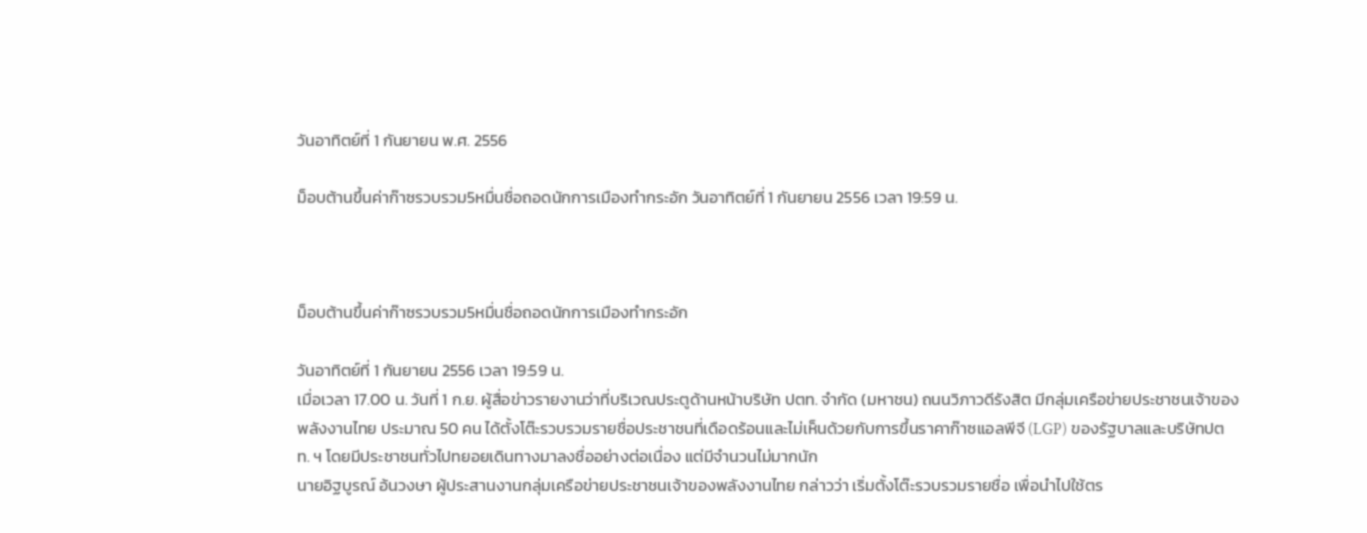วันอาทิตย์ที่ 1 กันยายน พ.ศ. 2556

ม็อบต้านขึ้นค่าก๊าซรวบรวม5หมื่นชื่อถอดนักการเมืองทำกระอัก วันอาทิตย์ที่ 1 กันยายน 2556 เวลา 19:59 น.



ม็อบต้านขึ้นค่าก๊าซรวบรวม5หมื่นชื่อถอดนักการเมืองทำกระอัก

วันอาทิตย์ที่ 1 กันยายน 2556 เวลา 19:59 น.
เมื่อเวลา 17.00 น. วันที่ 1 ก.ย. ผู้สื่อข่าวรายงานว่าที่บริเวณประตูด้านหน้าบริษัท ปตท. จำกัด (มหาชน) ถนนวิภาวดีรังสิต มีกลุ่มเครือข่ายประชาชนเจ้าของพลังงานไทย ประมาณ 50 คน ได้ตั้งโต๊ะรวบรวมรายชื่อประชาชนที่เดือดร้อนและไม่เห็นด้วยกับการขึ้นราคาก๊าซแอลพีจี (LGP) ของรัฐบาลและบริษัทปตท. ฯ โดยมีประชาชนทั่วไปทยอยเดินทางมาลงชื่ออย่างต่อเนื่อง แต่มีจำนวนไม่มากนัก
นายอิฐบูรณ์ อ้นวงษา ผู้ประสานงานกลุ่มเครือข่ายประชาชนเจ้าของพลังงานไทย กล่าวว่า เริ่มตั้งโต๊ะรวบรวมรายชื่อ เพื่อนำไปใช้ตร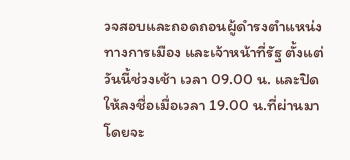วจสอบและถอดถอนผู้ดำรงตำแหน่งทางการเมือง และเจ้าหน้าที่รัฐ ตั้งแต่วันนี้ช่วงเช้า เวลา 09.00 น. และปิดให้ลงชื่อเมื่อเวลา 19.00 น.ที่ผ่านมา  โดยจะ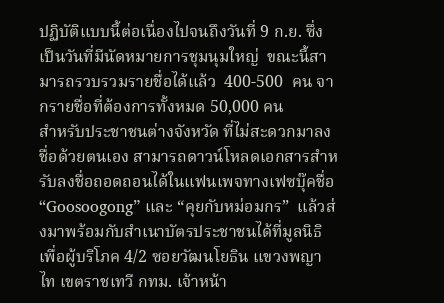ปฏิบัติแบบนี้ต่อเนื่องไปจนถึงวันที่ 9 ก.ย. ซึ่งเป็นวันที่มีนัดหมายการชุมนุมใหญ่  ขณะนี้สามารถรวบรวมรายชื่อได้แล้ว  400-500  คน จากรายชื่อที่ต้องการทั้งหมด 50,000 คน
สำหรับประชาชนต่างจังหวัด ที่ไม่สะดวกมาลงชื่อด้วยตนเอง สามารถดาวน์โหลดเอกสารสำหรับลงชื่อถอดถอนได้ในแฟนเพจทางเฟซบุ๊คชื่อ “Goosoogong” และ “คุยกับหม่อมกร”  แล้วส่งมาพร้อมกับสำเนาบัตรประชาชนได้ที่มูลนิธิเพื่อผู้บริโภค 4/2 ซอยวัฒนโยธิน แขวงพญาไท เขตราชเทวี กทม. เจ้าหน้า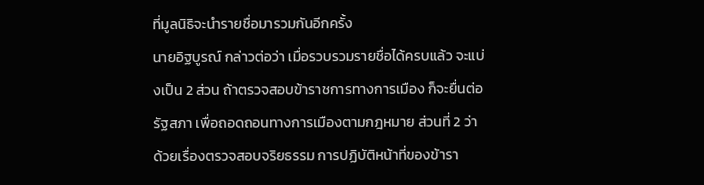ที่มูลนิธิจะนำรายชื่อมารวมกันอีกครั้ง
นายอิฐบูรณ์ กล่าวต่อว่า เมื่อรวบรวมรายชื่อได้ครบแล้ว จะแบ่งเป็น 2 ส่วน ถ้าตรวจสอบข้าราชการทางการเมือง ก็จะยื่นต่อรัฐสภา เพื่อถอดถอนทางการเมืองตามกฎหมาย ส่วนที่ 2 ว่าด้วยเรื่องตรวจสอบจริยธรรม การปฏิบัติหน้าที่ของข้ารา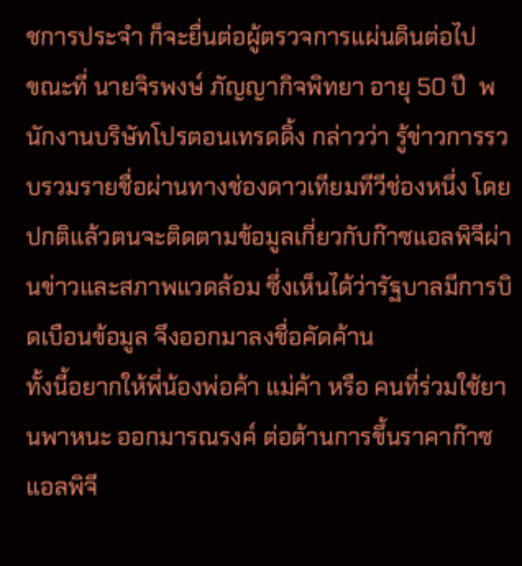ชการประจำ ก็จะยื่นต่อผู้ตรวจการแผ่นดินต่อไป
ขณะที่ นายจิรพงษ์ ภัญญากิจพิทยา อายุ 50 ปี  พนักงานบริษัทโปรตอนเทรดดิ้ง กล่าวว่า รู้ข่าวการรวบรวมรายชื่อผ่านทางช่องดาวเทียมทีวีช่องหนึ่ง โดยปกติแล้วตนจะติดตามข้อมูลเกี่ยวกับก๊าซแอลพิจีผ่านข่าวและสภาพแวดล้อม ซึ่งเห็นได้ว่ารัฐบาลมีการบิดเบือนข้อมูล จึงออกมาลงชื่อคัดค้าน
ทั้งนี้อยากให้พี่น้องพ่อค้า แม่ค้า หรือ คนที่ร่วมใช้ยานพาหนะ ออกมารณรงค์ ต่อต้านการขึ้นราคาก๊าซแอลพิจี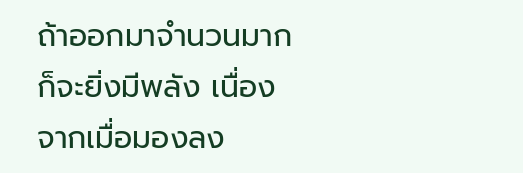ถ้าออกมาจำนวนมากก็จะยิ่งมีพลัง เนื่องจากเมื่อมองลง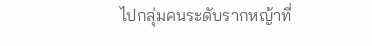ไปกลุ่มคนระดับรากหญ้าที่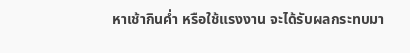หาเช้ากินค่ำ หรือใช้แรงงาน จะได้รับผลกระทบมา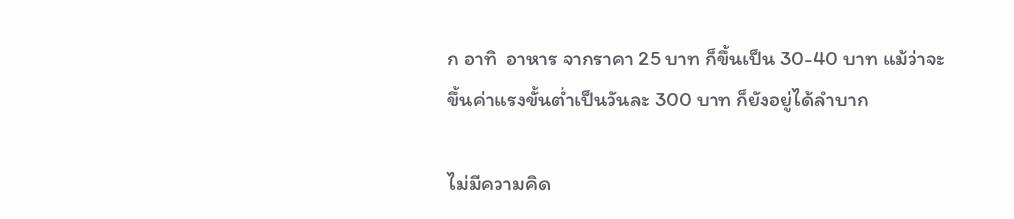ก อาทิ  อาหาร จากราคา 25 บาท ก็ขึ้นเป็น 30-40 บาท แม้ว่าจะขึ้นค่าแรงขั้นต่ำเป็นวันละ 300 บาท ก็ยังอยู่ได้ลำบาก

ไม่มีความคิด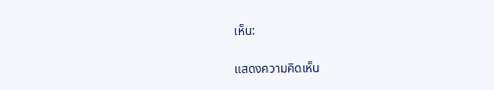เห็น:

แสดงความคิดเห็น